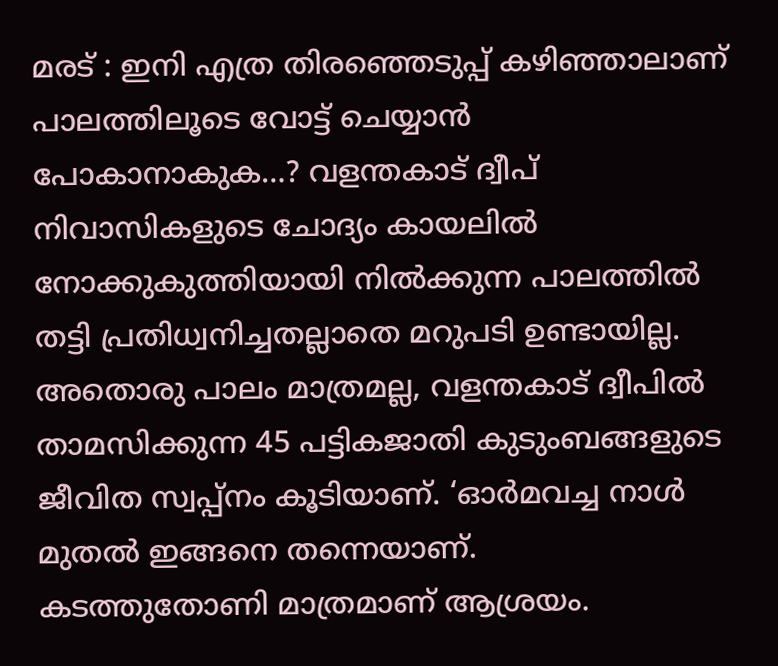മരട് : ഇനി എത്ര തിരഞ്ഞെടുപ്പ് കഴിഞ്ഞാലാണ് പാലത്തിലൂടെ വോട്ട് ചെയ്യാൻ പോകാനാകുക…? വളന്തകാട് ദ്വീപ് നിവാസികളുടെ ചോദ്യം കായലിൽ നോക്കുകുത്തിയായി നിൽക്കുന്ന പാലത്തിൽ തട്ടി പ്രതിധ്വനിച്ചതല്ലാതെ മറുപടി ഉണ്ടായില്ല. അതൊരു പാലം മാത്രമല്ല, വളന്തകാട് ദ്വീപിൽ താമസിക്കുന്ന 45 പട്ടികജാതി കുടുംബങ്ങളുടെ ജീവിത സ്വപ്പ്നം കൂടിയാണ്. ‘ഓർമവച്ച നാൾ മുതൽ ഇങ്ങനെ തന്നെയാണ്.
കടത്തുതോണി മാത്രമാണ് ആശ്രയം.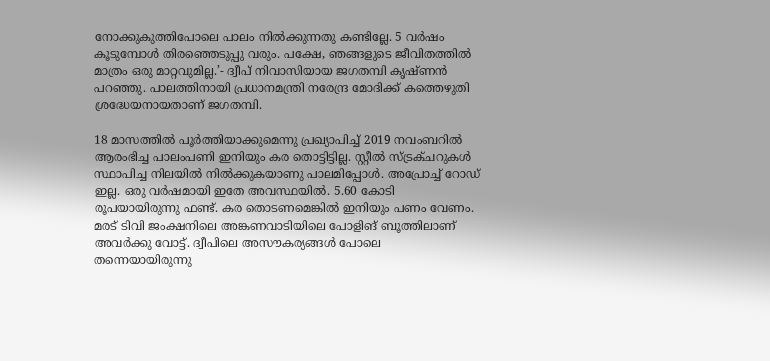നോക്കുകുത്തിപോലെ പാലം നിൽക്കുന്നതു കണ്ടില്ലേ. 5 വർഷം കൂടുമ്പോൾ തിരഞ്ഞെടുപ്പു വരും. പക്ഷേ, ഞങ്ങളുടെ ജീവിതത്തിൽ മാത്രം ഒരു മാറ്റവുമില്ല.’- ദ്വീപ് നിവാസിയായ ജഗതമ്പി കൃഷ്ണൻ പറഞ്ഞു. പാലത്തിനായി പ്രധാനമന്ത്രി നരേന്ദ്ര മോദിക്ക് കത്തെഴുതി ശ്രദ്ധേയനായതാണ് ജഗതമ്പി.

18 മാസത്തിൽ പൂർത്തിയാക്കുമെന്നു പ്രഖ്യാപിച്ച് 2019 നവംബറിൽ ആരംഭിച്ച പാലംപണി ഇനിയും കര തൊട്ടിട്ടില്ല. സ്റ്റീൽ സ്ട്രക്ചറുകൾ സ്ഥാപിച്ച നിലയിൽ നിൽക്കുകയാണു പാലമിപ്പോൾ. അപ്രോച്ച് റോഡ് ഇല്ല. ഒരു വർഷമായി ഇതേ അവസ്ഥയിൽ. 5.60 കോടി രൂപയായിരുന്നു ഫണ്ട്. കര തൊടണമെങ്കിൽ ഇനിയും പണം വേണം. മരട് ടിവി ജംക്ഷനിലെ അങ്കണവാടിയിലെ പോളിങ് ബൂത്തിലാണ് അവർക്കു വോട്ട്. ദ്വീപിലെ അസൗകര്യങ്ങൾ പോലെ തന്നെയായിരുന്നു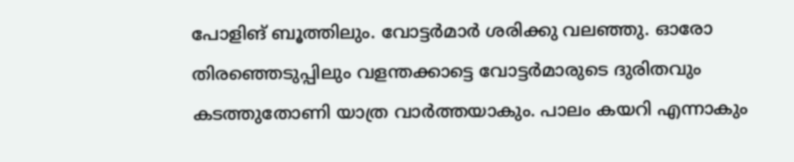പോളിങ് ബൂത്തിലും. വോട്ടർമാർ ശരിക്കു വലഞ്ഞു. ഓരോ തിരഞ്ഞെടുപ്പിലും വളന്തക്കാട്ടെ വോട്ടർമാരുടെ ദുരിതവും കടത്തുതോണി യാത്ര വാർത്തയാകും. പാലം കയറി എന്നാകും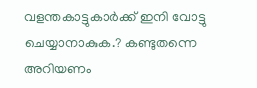വളന്തകാട്ടുകാർക്ക് ഇനി വോട്ടു ചെയ്യാനാകുക.? കണ്ടുതന്നെ അറിയണം